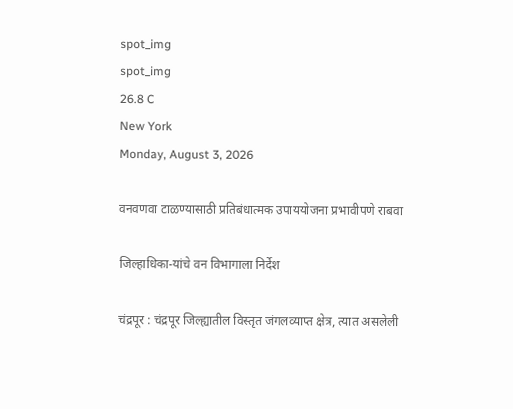spot_img
spot_img
26.8 C
New York
Monday, August 3, 2026

वनवणवा टाळण्यासाठी प्रतिबंधात्मक उपाययोजना प्रभावीपणे राबवा

जिल्हाधिका-यांचे वन विभागाला निर्देश

चंद्रपूर : चंद्रपूर जिल्ह्यातील विस्तृत जंगलव्याप्त क्षेत्र, त्यात असलेली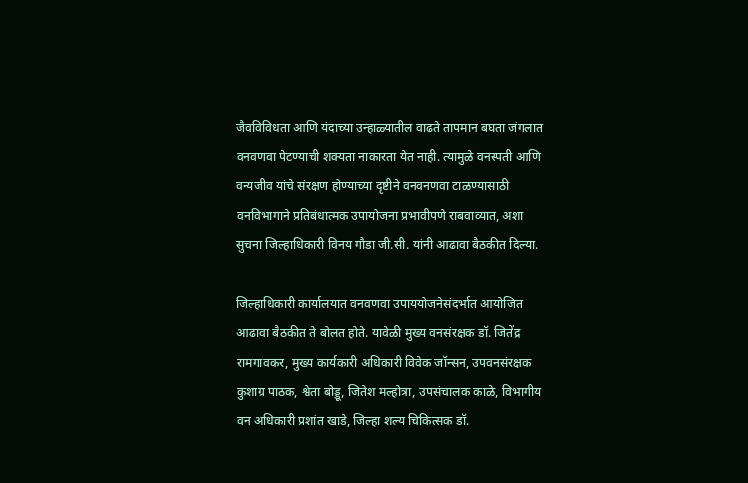जैवविविधता आणि यंदाच्या उन्हाळ्यातील वाढते तापमान बघता जंगलात वनवणवा पेटण्याची शक्यता नाकारता येत नाही. त्यामुळे वनस्पती आणि वन्यजीव यांचे संरक्षण होण्याच्या दृष्टीने वनवनणवा टाळण्यासाठी वनविभागाने प्रतिबंधात्मक उपायोजना प्रभावीपणे राबवाव्यात, अशा सुचना जिल्हाधिकारी विनय गौडा जी.सी. यांनी आढावा बैठकीत दिल्या.

जिल्हाधिकारी कार्यालयात वनवणवा उपाययोजनेसंदर्भात आयोजित आढावा बैठकीत ते बोलत होते. यावेळी मुख्य वनसंरक्षक डॉ. जितेंद्र रामगावकर, मुख्य कार्यकारी अधिकारी विवेक जॉन्सन, उपवनसंरक्षक कुशाग्र पाठक, श्वेता बोड्डू, जितेश मल्होत्रा, उपसंचालक काळे, विभागीय वन अधिकारी प्रशांत खाडे, जिल्हा शल्य चिकित्सक डॉ.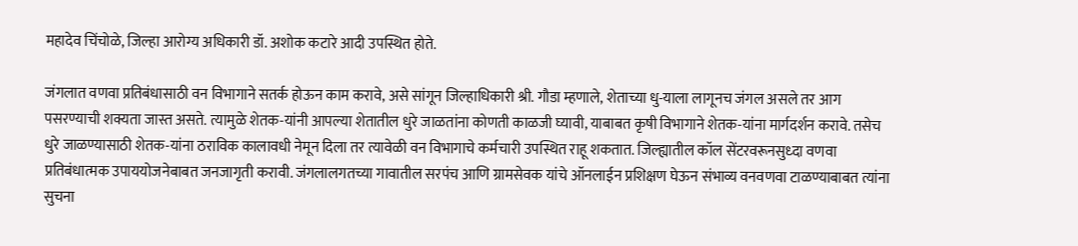महादेव चिंचोळे, जिल्हा आरोग्य अधिकारी डॉ. अशोक कटारे आदी उपस्थित होते.

जंगलात वणवा प्रतिबंधासाठी वन विभागाने सतर्क होऊन काम करावे, असे सांगून जिल्हाधिकारी श्री. गौडा म्हणाले, शेताच्या धु-याला लागूनच जंगल असले तर आग पसरण्याची शक्यता जास्त असते. त्यामुळे शेतक-यांनी आपल्या शेतातील धुरे जाळतांना कोणती काळजी घ्यावी, याबाबत कृषी विभागाने शेतक-यांना मार्गदर्शन करावे. तसेच धुरे जाळण्यासाठी शेतक-यांना ठराविक कालावधी नेमून दिला तर त्यावेळी वन विभागाचे कर्मचारी उपस्थित राहू शकतात. जिल्ह्यातील कॉल सेंटरवरूनसुध्दा वणवा प्रतिबंधात्मक उपाययोजनेबाबत जनजागृती करावी. जंगलालगतच्या गावातील सरपंच आणि ग्रामसेवक यांचे ऑनलाईन प्रशिक्षण घेऊन संभाव्य वनवणवा टाळण्याबाबत त्यांना सुचना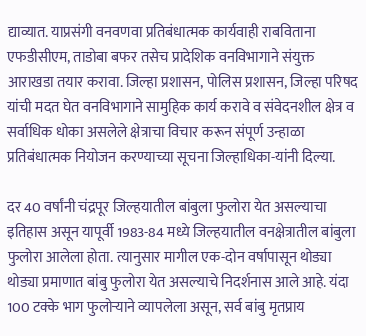द्याव्यात. याप्रसंगी वनवणवा प्रतिबंधात्मक कार्यवाही राबविताना एफडीसीएम, ताडोबा बफर तसेच प्रादेशिक वनविभागाने संयुक्त आराखडा तयार करावा. जिल्हा प्रशासन, पोलिस प्रशासन, जिल्हा परिषद यांची मदत घेत वनविभागाने सामुहिक कार्य करावे व संवेदनशील क्षेत्र व सर्वाधिक धोका असलेले क्षेत्राचा विचार करून संपूर्ण उन्हाळा प्रतिबंधात्मक नियोजन करण्याच्या सूचना जिल्हाधिका-यांनी दिल्या.

दर 40 वर्षांनी चंद्रपूर जिल्हयातील बांबुला फुलोरा येत असल्याचा इतिहास असून यापूर्वी 1983-84 मध्ये जिल्हयातील वनक्षेत्रातील बांबुला फुलोरा आलेला होता. त्यानुसार मागील एक-दोन वर्षापासून थोड्या थोड्या प्रमाणात बांबु फुलोरा येत असल्याचे निदर्शनास आले आहे. यंदा 100 टक्के भाग फुलोऱ्याने व्यापलेला असून, सर्व बांबु मृतप्राय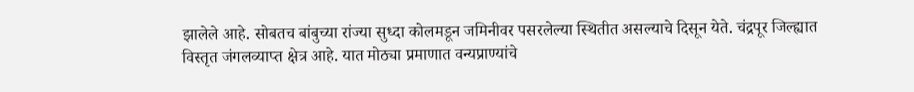झालेले आहे. सोबतच बांबुच्या रांज्या सुध्दा कोलमडून जमिनीवर पसरलेल्या स्थितीत असल्याचे दिसून येते. चंद्रपूर जिल्ह्यात विस्तृत जंगलव्याप्त क्षेत्र आहे. यात मोठ्या प्रमाणात वन्यप्राण्यांचे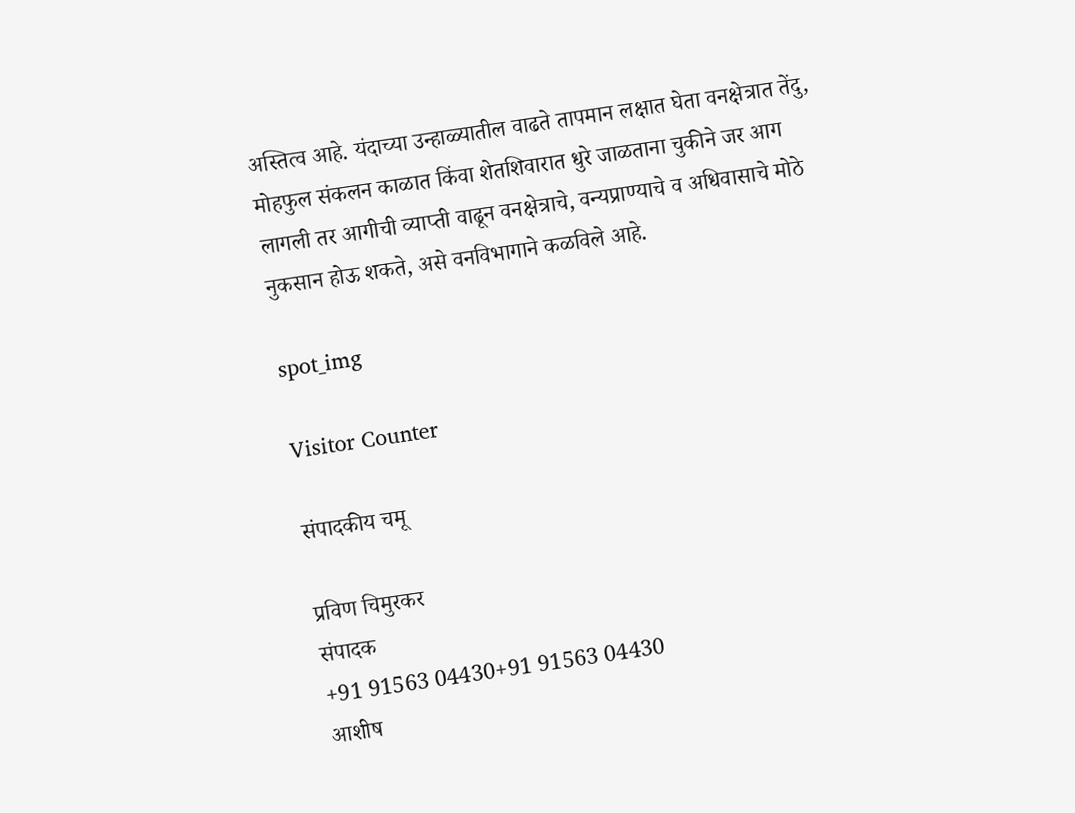अस्तित्व आहे. यंदाच्या उन्हाळ्यातील वाढते तापमान लक्षात घेता वनक्षेत्रात तेंदु, मोहफुल संकलन काळात किंवा शेतशिवारात धुरे जाळताना चुकीने जर आग लागली तर आगीची व्याप्ती वाढून वनक्षेत्राचे, वन्यप्राण्याचे व अधिवासाचे मोठे नुकसान होऊ शकते, असे वनविभागाने कळविले आहे.

spot_img

Visitor Counter

संपादकीय चमू

प्रविण चिमुरकर
संपादक
+91 91563 04430+91 91563 04430
आशीष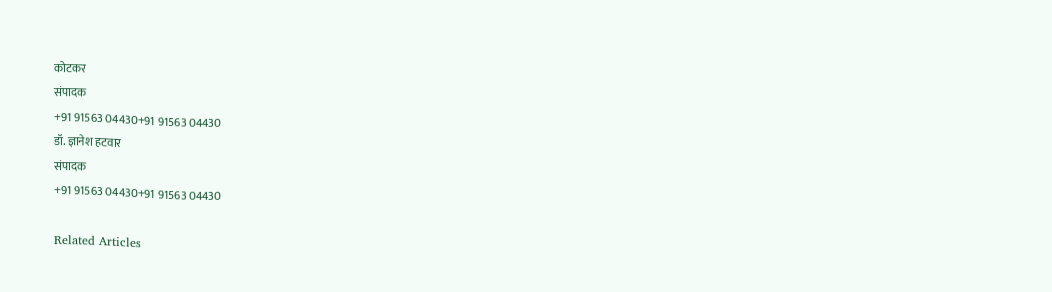कोटकर
संपादक
+91 91563 04430+91 91563 04430
डॉ. ज्ञानेश हटवार
संपादक
+91 91563 04430+91 91563 04430

Related Articles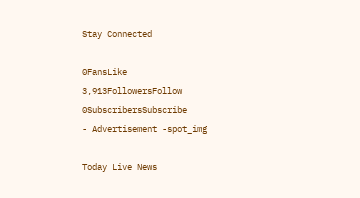Stay Connected

0FansLike
3,913FollowersFollow
0SubscribersSubscribe
- Advertisement -spot_img

Today Live News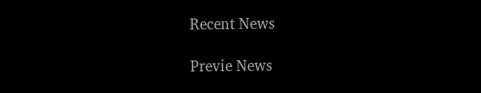Recent News

Previe News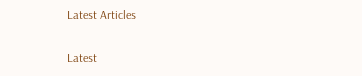Latest Articles

Latest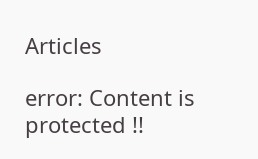Articles

error: Content is protected !!